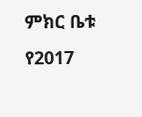ምክር ቤቱ የ2017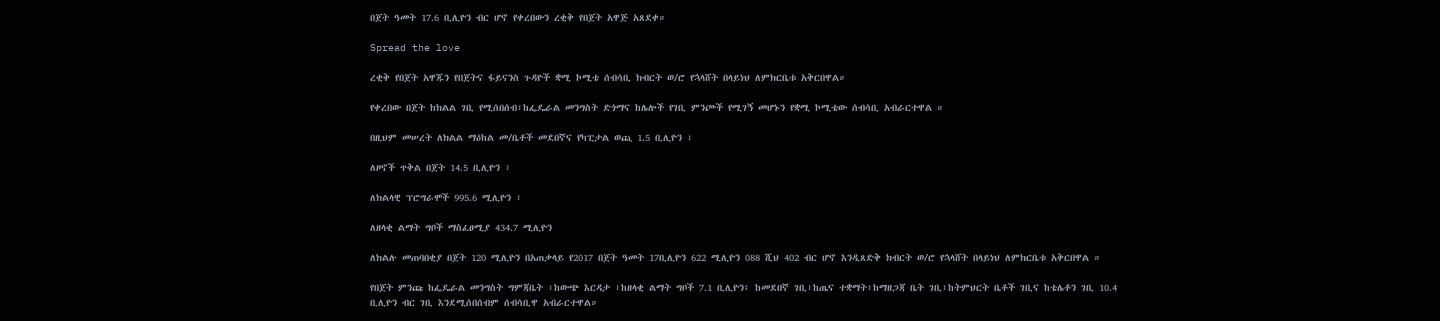በጀት ዓመት 17.6 ቢሊዮን ብር ሆኖ የቀረበውን ረቂቅ የበጀት አዋጅ አጸደቀ።

Spread the love

ረቂቅ የበጀት አዋጁን የበጀትና ፋይናንስ ጉዳዮች ቋሚ ኮሚቴ ሰብሳቢ ክብርት ወ/ሮ የኋላሸት በላይነህ ለምክርቤቱ አቅርበዋል።

የቀረበው በጀት ከክልል ገቢ የሚሰበሰብ፣ከፌዴራል መንግስት ድጎማና ከሌሎች የገቢ ምንጮች የሚገኝ መሆኑን የቋሚ ኮሚቴው ሰብሳቢ አብራርተዋል ።

በዚህም መሠረት ለክልል ማዕከል መ/ቤቶች መደበኛና የካፒታል ወጪ 1.5 ቢሊዮን ፣

ለዞኖች ጥቅል በጀት 14.5 ቢሊዮን ፣

ለክልላዊ ፕሮግራሞች 995.6 ሚሊዮን ፣

ለዘላቂ ልማት ግቦች ማስፈፀሚያ 434.7 ሚሊዮን

ለክልሉ መጠባበቂያ በጀት 120 ሚሊዮን በአጠቃላይ የ2017 በጀት ዓመት 17ቢሊዮን 622 ሚሊዮን 088 ሺህ 402 ብር ሆኖ እንዲጸድቅ ክብርት ወ/ሮ የኋላሸት በላይነህ ለምክርቤቱ አቅርበዋል ።

የበጀት ምንጩ ከፌዴራል መንግስት ግምጃቤት ፣ከውጭ እርዳታ ፣ከዘላቂ ልማት ግቦች 7.1 ቢሊዮን፤ ከመደበኛ ገቢ፣ከጤና ተቋማት፣ከማዘጋጃ ቤት ገቢ፣ከትምህርት ቤቶች ገቢና ከቴሌቶን ገቢ 10.4 ቢሊዮን ብር ገቢ እንደሚሰበሰብም ሰብሳቢዋ አብራርተዋል።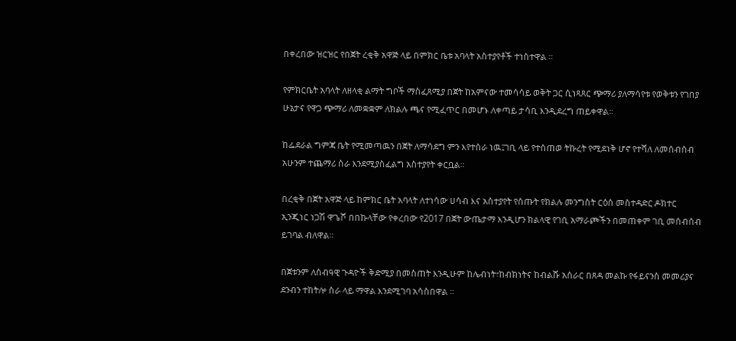በቀረበው ዝርዝር የበጀት ረቂቅ አዋጅ ላይ በምክር ቤቱ አባላት አስተያየቶች ተነስተዋል ።

የምክርቤት አባላት ለዘላቂ ልማት ግቦች ማስፈጸሚያ በጀት ከአምናው ተመሳሳይ ወቅት ጋር ሲነጻጸር ጭማሪ ያለማሳየቱ የወቅቱን የገበያ ሁኔታና የዋጋ ጭማሪ ለመቋቋም ለክልሉ ጫና የሚፈጥር በመሆኑ ለቀጣይ ታሳቢ እንዲደረግ ጠይቀዋል።

ከፌደራል ግምጃ ቤት የሚመጣዉን በጀት ለማሳደግ ምን እየተሰራ ነዉ፤ገቢ ላይ የተሰጠወ ትኩረት የሚደነቅ ሆኖ የተሻለ ለመሰብሰብ አሁንም ተጨማሪ ስራ እንደሚያስፈልግ አስተያየት ቀርቧል።

በረቂቅ በጀት አዋጅ ላይ ከምክር ቤት አባላት ለተነሳው ሀሳብ እና አስተያየት የሰጡት የክልሉ መንግስት ርዕሰ መስተዳድር ዶክተር ኢንጂነር ነጋሽ ዋጌሾ በበኩላቸው የቀረበው የ2017 በጀት ውጤታማ እንዲሆን ክልላዊ የገቢ አማራጮችን በመጠቀም ገቢ መሰብሰብ ይገባል ብለዋል።

በጀቱንም ለሰብዓዊ ጉዳዮች ቅድሚያ በመስጠት እንዲሁም ከሌብነት፣ከብክነትና ከብልሹ አሰራር በጸዳ መልኩ የፋይናንስ መመሪያና ደንብን ተከትሎ ስራ ላይ ማዋል እንደሚገባ አሳስበዋል ።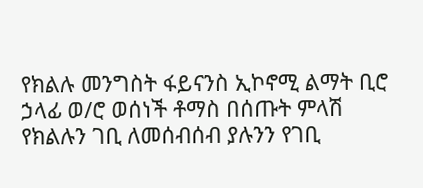የክልሉ መንግስት ፋይናንስ ኢኮኖሚ ልማት ቢሮ ኃላፊ ወ/ሮ ወሰነች ቶማስ በሰጡት ምላሽ የክልሉን ገቢ ለመሰብሰብ ያሉንን የገቢ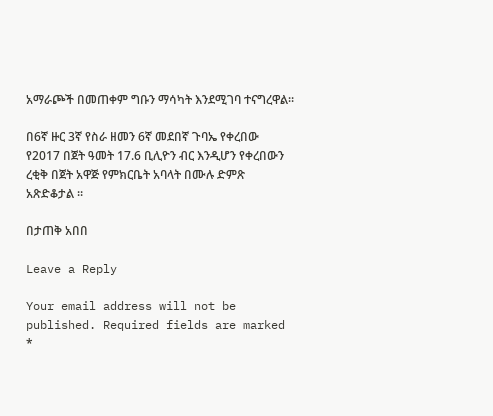አማራጮች በመጠቀም ግቡን ማሳካት እንደሚገባ ተናግረዋል።

በ6ኛ ዙር 3ኛ የስራ ዘመን 6ኛ መደበኛ ጉባኤ የቀረበው የ2017 በጀት ዓመት 17.6 ቢሊዮን ብር እንዲሆን የቀረበውን ረቂቅ በጀት አዋጅ የምክርቤት አባላት በሙሉ ድምጽ አጽድቆታል ።

በታጠቅ አበበ

Leave a Reply

Your email address will not be published. Required fields are marked *